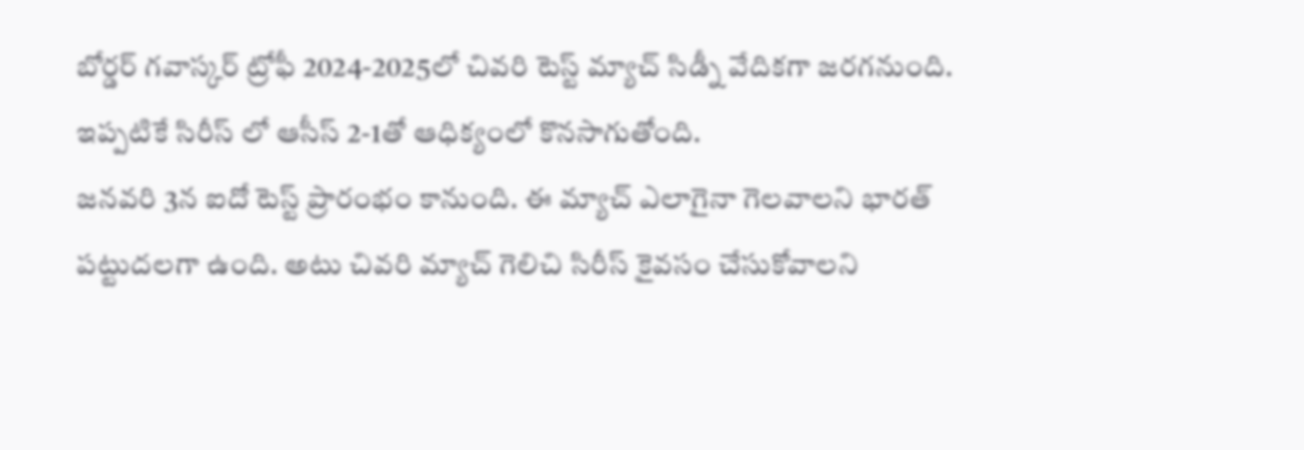బోర్డర్ గవాస్కర్ ట్రోఫీ 2024-2025లో చివరి టెస్ట్ మ్యాచ్ సిడ్నీ వేదికగా జరగనుంది. ఇప్పటికే సిరీస్ లో ఆసీస్ 2-1తో ఆధిక్యంలో కొనసాగుతోంది.
జనవరి 3న ఐదో టెస్ట్ ప్రారంభం కానుంది. ఈ మ్యాచ్ ఎలాగైనా గెలవాలని భారత్ పట్టుదలగా ఉంది. అటు చివరి మ్యాచ్ గెలిచి సిరీస్ కైవసం చేసుకోవాలని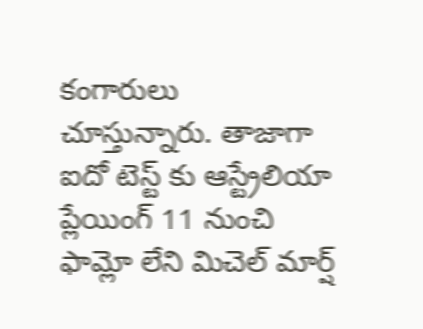కంగారులు చూస్తున్నారు. తాజాగా ఐదో టెస్ట్ కు ఆస్ట్రేలియా ప్లేయింగ్ 11 నుంచి ఫామ్లో లేని మిచెల్ మార్ష్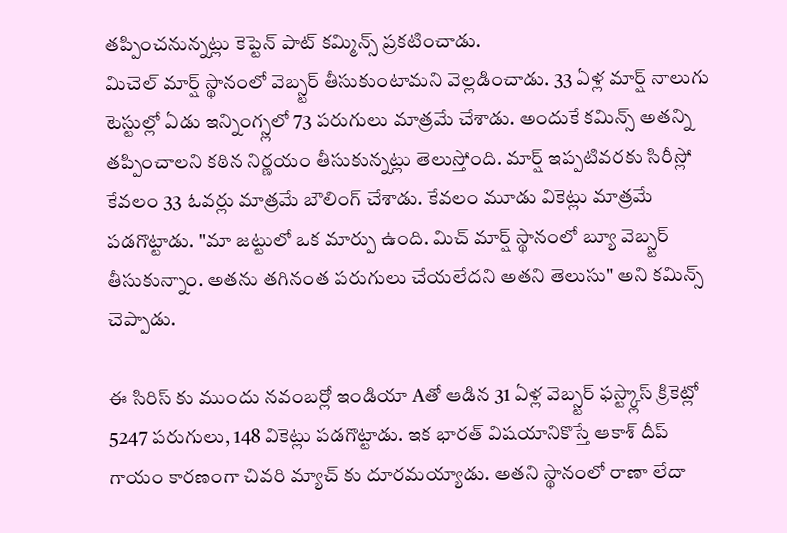తప్పించనున్నట్లు కెప్టెన్ పాట్ కమ్మిన్స్ ప్రకటించాడు.
మిచెల్ మార్ష్ స్థానంలో వెబ్స్టర్ తీసుకుంటామని వెల్లడించాడు. 33 ఏళ్ల మార్ష్ నాలుగు టెస్టుల్లో ఏడు ఇన్నింగ్స్లలో 73 పరుగులు మాత్రమే చేశాడు. అందుకే కమిన్స్ అతన్ని తప్పించాలని కఠిన నిర్ణయం తీసుకున్నట్లు తెలుస్తోంది. మార్ష్ ఇప్పటివరకు సిరీస్లో కేవలం 33 ఓవర్లు మాత్రమే బౌలింగ్ చేశాడు. కేవలం మూడు వికెట్లు మాత్రమే పడగొట్టాడు. "మా జట్టులో ఒక మార్పు ఉంది. మిచ్ మార్ష్ స్థానంలో బ్యూ వెబ్స్టర్ తీసుకున్నాం. అతను తగినంత పరుగులు చేయలేదని అతని తెలుసు" అని కమిన్స్ చెప్పాడు.

ఈ సిరిస్ కు ముందు నవంబర్లో ఇండియా Aతో ఆడిన 31 ఏళ్ల వెబ్స్టర్ ఫస్ట్క్లాస్ క్రికెట్లో 5247 పరుగులు, 148 వికెట్లు పడగొట్టాడు. ఇక భారత్ విషయానికొస్తే ఆకాశ్ దీప్ గాయం కారణంగా చివరి మ్యాచ్ కు దూరమయ్యాడు. అతని స్థానంలో రాణా లేదా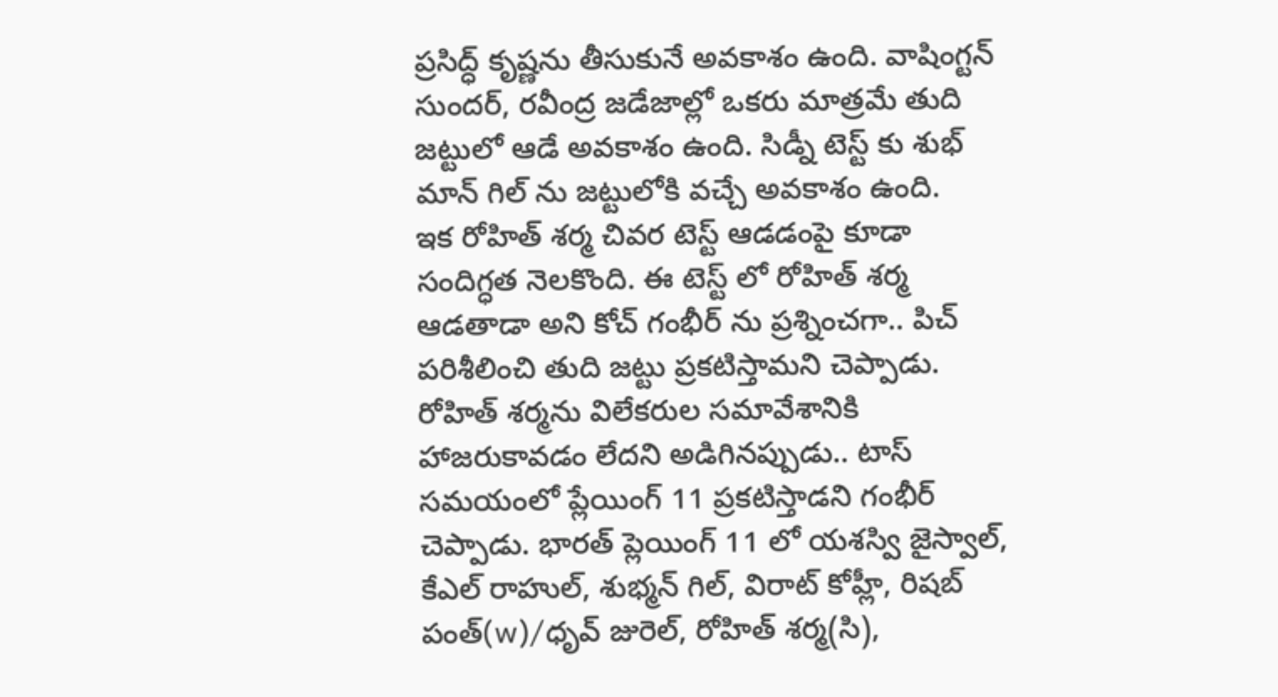ప్రసిద్ధ్ కృష్ణను తీసుకునే అవకాశం ఉంది. వాషింగ్టన్ సుందర్, రవీంద్ర జడేజాల్లో ఒకరు మాత్రమే తుది జట్టులో ఆడే అవకాశం ఉంది. సిడ్నీ టెస్ట్ కు శుభ్ మాన్ గిల్ ను జట్టులోకి వచ్చే అవకాశం ఉంది.
ఇక రోహిత్ శర్మ చివర టెస్ట్ ఆడడంపై కూడా సందిగ్ధత నెలకొంది. ఈ టెస్ట్ లో రోహిత్ శర్మ ఆడతాడా అని కోచ్ గంభీర్ ను ప్రశ్నించగా.. పిచ్ పరిశీలించి తుది జట్టు ప్రకటిస్తామని చెప్పాడు. రోహిత్ శర్మను విలేకరుల సమావేశానికి హాజరుకావడం లేదని అడిగినప్పుడు.. టాస్ సమయంలో ప్లేయింగ్ 11 ప్రకటిస్తాడని గంభీర్ చెప్పాడు. భారత్ ప్లెయింగ్ 11 లో యశస్వి జైస్వాల్, కేఎల్ రాహుల్, శుభ్మన్ గిల్, విరాట్ కోహ్లీ, రిషబ్ పంత్(w)/ధృవ్ జురెల్, రోహిత్ శర్మ(సి),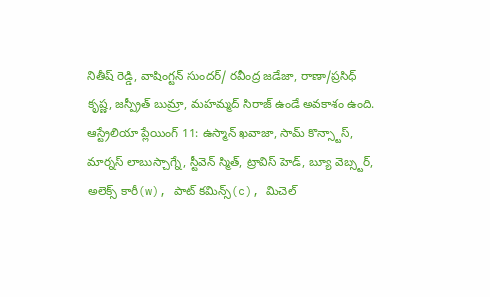నితీష్ రెడ్డి, వాషింగ్టన్ సుందర్/ రవీంద్ర జడేజా, రాణా/ప్రసిధ్ కృష్ణ, జస్ప్రీత్ బుమ్రా, మహమ్మద్ సిరాజ్ ఉండే అవకాశం ఉంది.
ఆస్ట్రేలియా ప్లేయింగ్ 11: ఉస్మాన్ ఖవాజా, సామ్ కొన్స్టాస్, మార్నస్ లాబుస్చాగ్నే, స్టీవెన్ స్మిత్, ట్రావిస్ హెడ్, బ్యూ వెబ్స్టర్, అలెక్స్ కారీ(w), పాట్ కమిన్స్(c), మిచెల్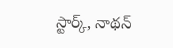స్టార్క్, నాథన్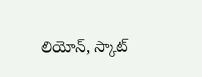లియోన్, స్కాట్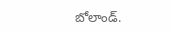బోలాండ్.